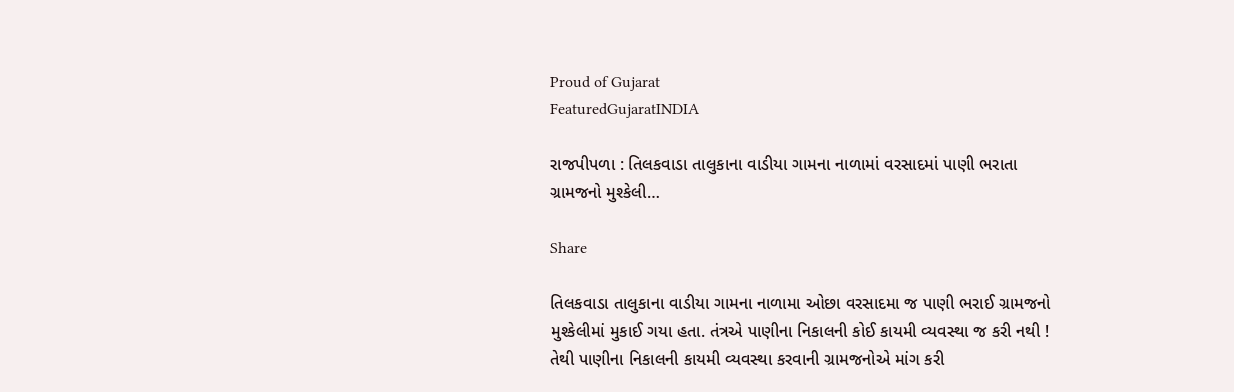Proud of Gujarat
FeaturedGujaratINDIA

રાજપીપળા : તિલકવાડા તાલુકાના વાડીયા ગામના નાળામાં વરસાદમાં પાણી ભરાતા ગ્રામજનો મુશ્કેલી…

Share

તિલકવાડા તાલુકાના વાડીયા ગામના નાળામા ઓછા વરસાદમા જ પાણી ભરાઈ ગ્રામજનો મુશ્કેલીમાં મુકાઈ ગયા હતા. તંત્રએ પાણીના નિકાલની કોઈ કાયમી વ્યવસ્થા જ કરી નથી ! તેથી પાણીના નિકાલની કાયમી વ્યવસ્થા કરવાની ગ્રામજનોએ માંગ કરી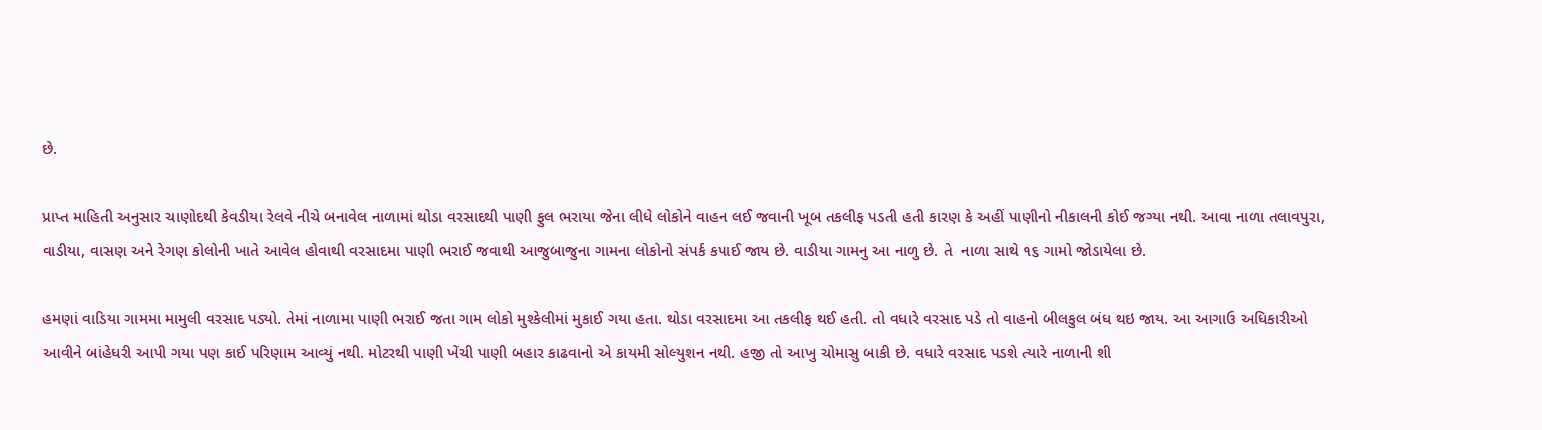છે.

પ્રાપ્ત માહિતી અનુસાર ચાણોદથી કેવડીયા રેલવે નીચે બનાવેલ નાળામાં થોડા વરસાદથી પાણી ફુલ ભરાયા જેના લીધે લોકોને વાહન લઈ જવાની ખૂબ તકલીફ પડતી હતી કારણ કે અહીં પાણીનો નીકાલની કોઈ જગ્યા નથી. આવા નાળા તલાવપુરા, વાડીયા, વાસણ અને રેગણ કોલોની ખાતે આવેલ હોવાથી વરસાદમા પાણી ભરાઈ જવાથી આજુબાજુના ગામના લોકોનો સંપર્ક કપાઈ જાય છે. વાડીયા ગામનુ આ નાળુ છે. તે  નાળા સાથે ૧૬ ગામો જોડાયેલા છે.

હમણાં વાડિયા ગામમા મામુલી વરસાદ પડ્યો. તેમાં નાળામા પાણી ભરાઈ જતા ગામ લોકો મુશ્કેલીમાં મુકાઈ ગયા હતા. થોડા વરસાદમા આ તકલીફ થઈ હતી. તો વધારે વરસાદ પડે તો વાહનો બીલકુલ બંધ થઇ જાય. આ આગાઉ અધિકારીઓ આવીને બાંહેધરી આપી ગયા પણ કાઈ પરિણામ આવ્યું નથી. મોટરથી પાણી ખેંચી પાણી બહાર કાઢવાનો એ કાયમી સોલ્યુશન નથી. હજી તો આખુ ચોમાસુ બાકી છે. વધારે વરસાદ પડશે ત્યારે નાળાની શી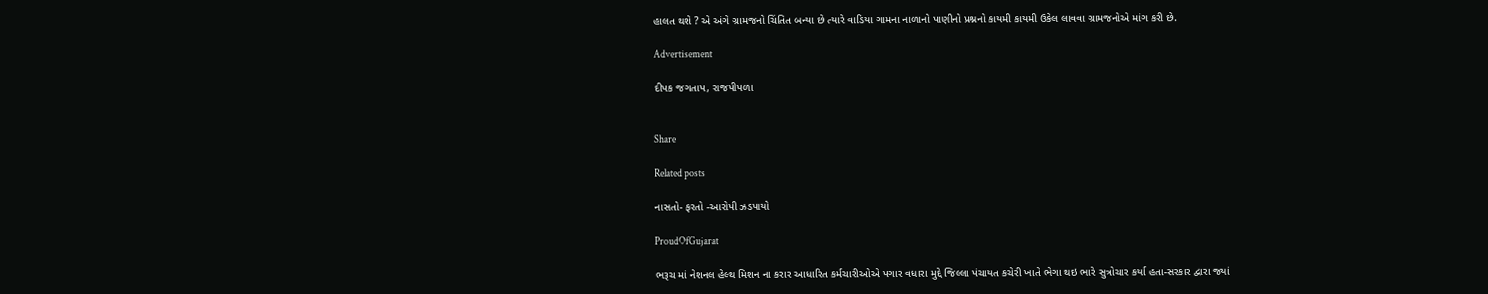હાલત થશે ? એ અંગે ગ્રામજનો ચિંતિત બન્યા છે ત્યારે વાડિયા ગામના નાળાનો પાણીનો પ્રશ્નનો કાયમી કાયમી ઉકેલ લાવવા ગ્રામજનોએ માંગ કરી છે.

Advertisement

દીપક જગતાપ, રાજપીપળા


Share

Related posts

નાસતો- ફરતો -આરોપી ઝડપાયો

ProudOfGujarat

ભરૂચ માં નેશનલ હેલ્થ મિશન ના કરાર આધારિત કર્મચારીઓએ પગાર વધારા મુદ્દે જિલ્લા પંચાયત કચેરી ખાતે ભેગા થઇ ભારે સુત્રોચાર કર્યા હતા-સરકાર દ્વારા જ્યાં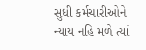સુધી કર્મચારીઓને ન્યાય નહિ મળે ત્યાં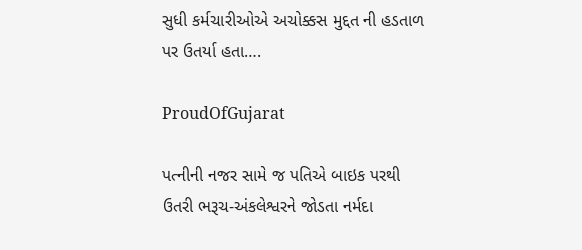સુધી કર્મચારીઓએ અચોક્કસ મુદ્દત ની હડતાળ પર ઉતર્યા હતા….

ProudOfGujarat

પત્નીની નજર સામે જ પતિએ બાઇક પરથી ઉતરી ભરૂચ-અંકલેશ્વરને જોડતા નર્મદા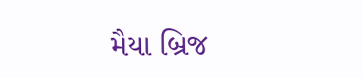મૈયા બ્રિજ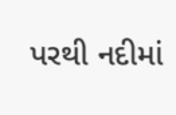પરથી નદીમાં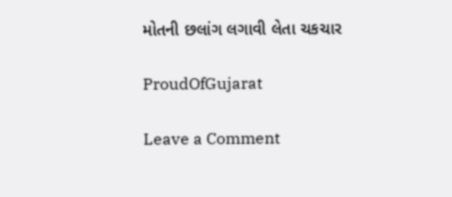મોતની છલાંગ લગાવી લેતા ચકચાર

ProudOfGujarat

Leave a Comment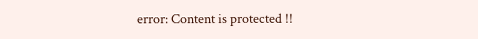error: Content is protected !!